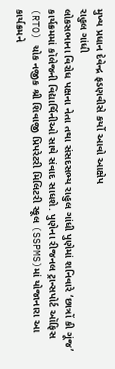મુખ્ય પ્રધાન દેવેન્દ્ર ફડણવીસે કર્યો આવો આક્ષેપ
રાહુલ ગાંધી
લોકસભાના વિરોધ પક્ષના નેતા તથા સંસદસભ્ય રાહુલ ગાંધી પુણેમાં શનિવારે ‘છાત્રોં કી ગૂંજ’ કાર્યક્રમમાં કૉલેજની વિદ્યાર્થિનીઓ સાથે સંવાદ સાધશે. પુણેના રીજનલ ટ્રાન્સપોર્ટ ઑફિસ (RTO) ચોક નજીક શ્રી શિવાજી પ્રિપરેટરી મિલિટરી સ્કૂલ (SSPMS)માં યોજાનારા આ કાર્યક્રમને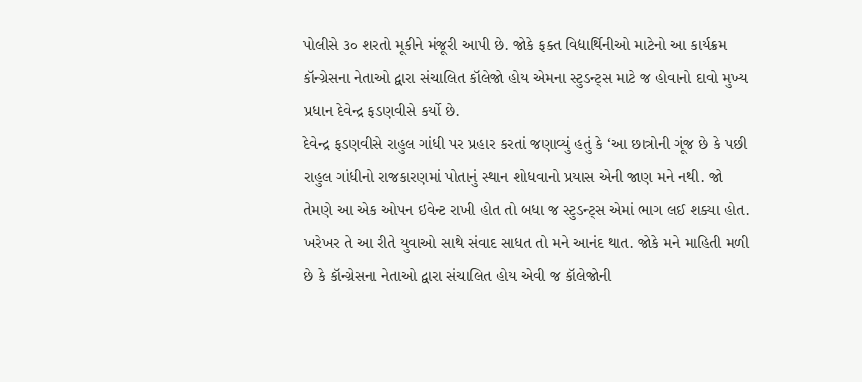પોલીસે ૩૦ શરતો મૂકીને મંજૂરી આપી છે. જોકે ફક્ત વિદ્યાર્થિનીઓ માટેનો આ કાર્યક્રમ કૉન્ગ્રેસના નેતાઓ દ્વારા સંચાલિત કૉલેજો હોય એમના સ્ટુડન્ટ્સ માટે જ હોવાનો દાવો મુખ્ય પ્રધાન દેવેન્દ્ર ફડણવીસે કર્યો છે.
દેવેન્દ્ર ફડણવીસે રાહુલ ગાંધી પર પ્રહાર કરતાં જણાવ્યું હતું કે ‘આ છાત્રોની ગૂંજ છે કે પછી રાહુલ ગાંધીનો રાજકારણમાં પોતાનું સ્થાન શોધવાનો પ્રયાસ એની જાણ મને નથી. જો તેમણે આ એક ઓપન ઇવેન્ટ રાખી હોત તો બધા જ સ્ટુડન્ટ્સ એમાં ભાગ લઈ શક્યા હોત. ખરેખર તે આ રીતે યુવાઓ સાથે સંવાદ સાધત તો મને આનંદ થાત. જોકે મને માહિતી મળી છે કે કૉન્ગ્રેસના નેતાઓ દ્વારા સંચાલિત હોય એવી જ કૉલેજોની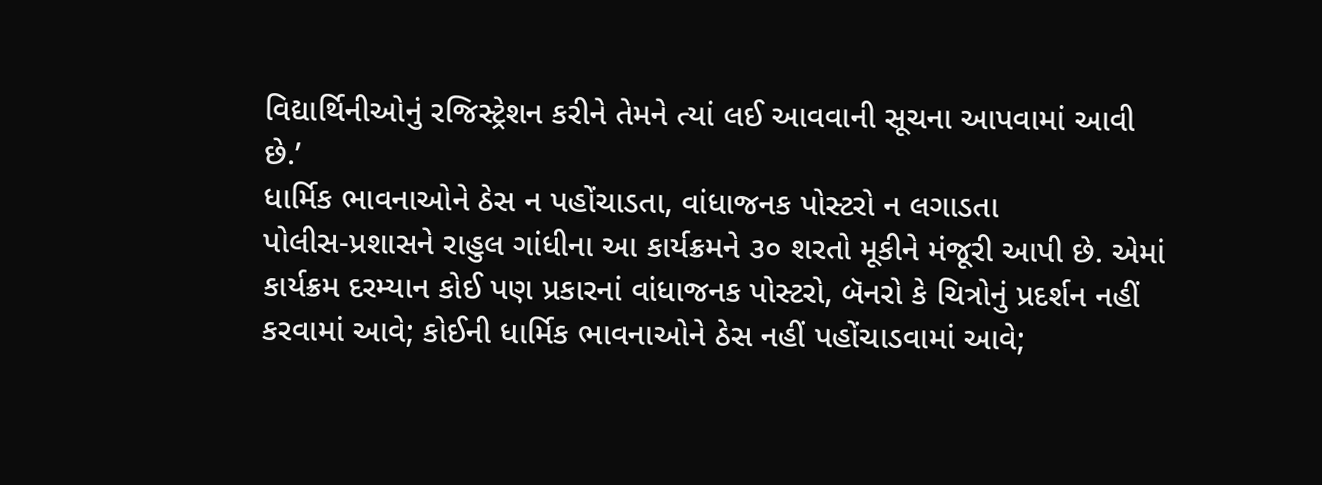વિદ્યાર્થિનીઓનું રજિસ્ટ્રેશન કરીને તેમને ત્યાં લઈ આવવાની સૂચના આપવામાં આવી છે.’
ધાર્મિક ભાવનાઓને ઠેસ ન પહોંચાડતા, વાંધાજનક પોસ્ટરો ન લગાડતા
પોલીસ-પ્રશાસને રાહુલ ગાંધીના આ કાર્યક્રમને ૩૦ શરતો મૂકીને મંજૂરી આપી છે. એમાં કાર્યક્રમ દરમ્યાન કોઈ પણ પ્રકારનાં વાંધાજનક પોસ્ટરો, બૅનરો કે ચિત્રોનું પ્રદર્શન નહીં કરવામાં આવે; કોઈની ધાર્મિક ભાવનાઓને ઠેસ નહીં પહોંચાડવામાં આવે;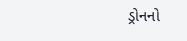ડ્રોનનો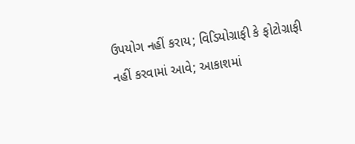ઉપયોગ નહીં કરાય; વિડિયોગ્રાફી કે ફોટોગ્રાફી નહીં કરવામાં આવે; આકાશમાં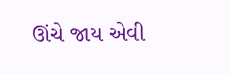ઊંચે જાય એવી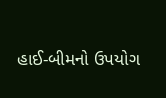હાઈ-બીમનો ઉપયોગ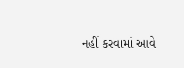નહીં કરવામાં આવે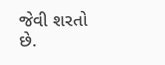જેવી શરતો છે.